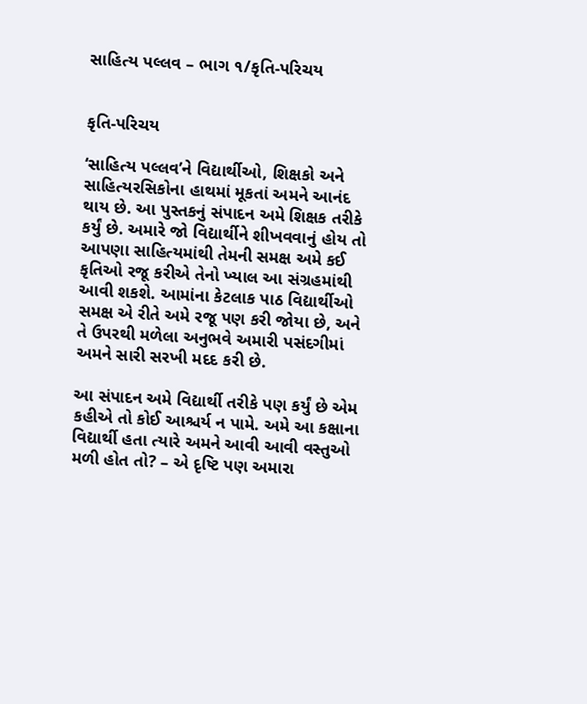સાહિત્ય પલ્લવ – ભાગ ૧/કૃતિ-પરિચય


કૃતિ-પરિચય

‘સાહિત્ય પલ્લવ’ને વિદ્યાર્થીઓ, શિક્ષકો અને સાહિત્યરસિકોના હાથમાં મૂકતાં અમને આનંદ થાય છે. આ પુસ્તકનું સંપાદન અમે શિક્ષક તરીકે કર્યું છે. અમારે જો વિદ્યાર્થીને શીખવવાનું હોય તો આપણા સાહિત્યમાંથી તેમની સમક્ષ અમે કઈ કૃતિઓ રજૂ કરીએ તેનો ખ્યાલ આ સંગ્રહમાંથી આવી શકશે. આમાંના કેટલાક પાઠ વિદ્યાર્થીઓ સમક્ષ એ રીતે અમે રજૂ પણ કરી જોયા છે, અને તે ઉપરથી મળેલા અનુભવે અમારી પસંદગીમાં અમને સારી સરખી મદદ કરી છે.

આ સંપાદન અમે વિદ્યાર્થી તરીકે પણ કર્યું છે એમ કહીએ તો કોઈ આશ્ચર્ય ન પામે. અમે આ કક્ષાના વિદ્યાર્થી હતા ત્યારે અમને આવી આવી વસ્તુઓ મળી હોત તો? – એ દૃષ્ટિ પણ અમારા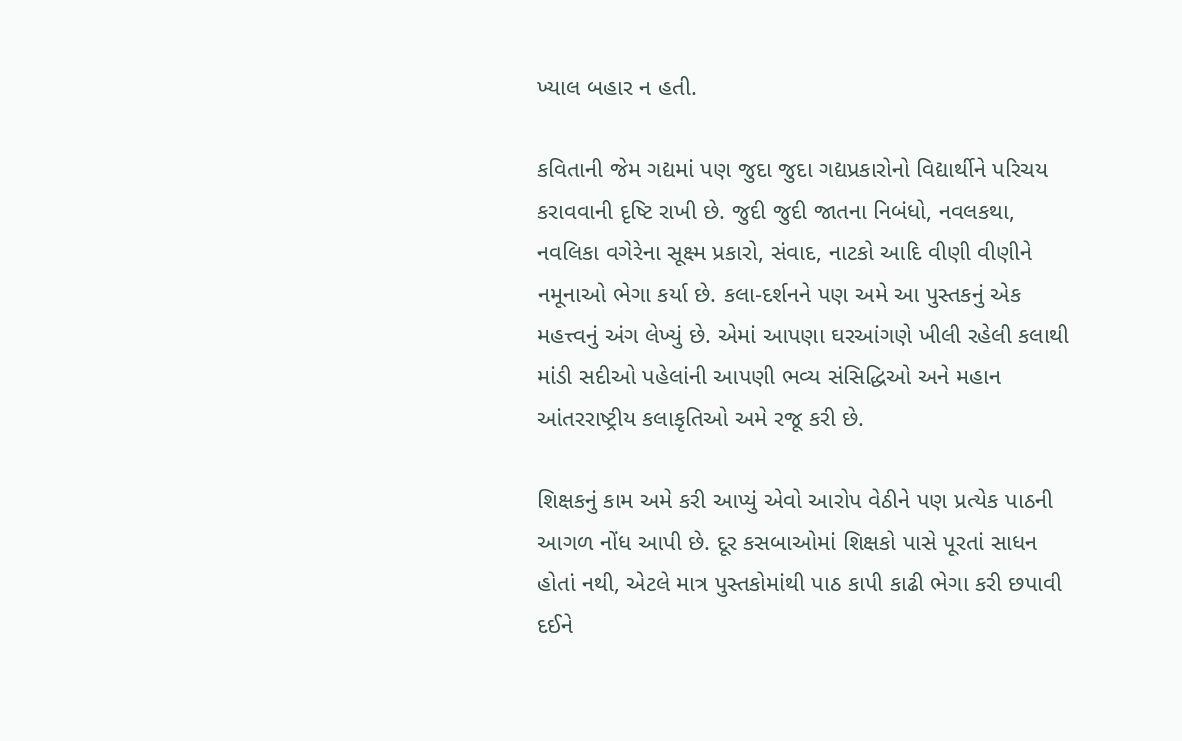ખ્યાલ બહાર ન હતી.

કવિતાની જેમ ગદ્યમાં પણ જુદા જુદા ગદ્યપ્રકારોનો વિદ્યાર્થીને પરિચય કરાવવાની દૃષ્ટિ રાખી છે. જુદી જુદી જાતના નિબંધો, નવલકથા, નવલિકા વગેરેના સૂક્ષ્મ પ્રકારો, સંવાદ, નાટકો આદિ વીણી વીણીને નમૂનાઓ ભેગા કર્યા છે. કલા-દર્શનને પણ અમે આ પુસ્તકનું એક મહત્ત્વનું અંગ લેખ્યું છે. એમાં આપણા ઘરઆંગણે ખીલી રહેલી કલાથી માંડી સદીઓ પહેલાંની આપણી ભવ્ય સંસિદ્ધિઓ અને મહાન આંતરરાષ્ટ્રીય કલાકૃતિઓ અમે રજૂ કરી છે.

શિક્ષકનું કામ અમે કરી આપ્યું એવો આરોપ વેઠીને પણ પ્રત્યેક પાઠની આગળ નોંધ આપી છે. દૂર કસબાઓમાં શિક્ષકો પાસે પૂરતાં સાધન હોતાં નથી, એટલે માત્ર પુસ્તકોમાંથી પાઠ કાપી કાઢી ભેગા કરી છપાવી દઈને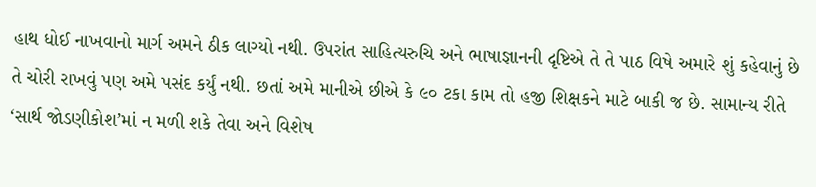હાથ ધોઈ નાખવાનો માર્ગ અમને ઠીક લાગ્યો નથી. ઉપરાંત સાહિત્યરુચિ અને ભાષાજ્ઞાનની દૃષ્ટિએ તે તે પાઠ વિષે અમારે શું કહેવાનું છે તે ચોરી રાખવું પણ અમે પસંદ કર્યું નથી. છતાં અમે માનીએ છીએ કે ૯૦ ટકા કામ તો હજી શિક્ષકને માટે બાકી જ છે. સામાન્ય રીતે ‘સાર્થ જોડણીકોશ’માં ન મળી શકે તેવા અને વિશેષ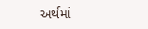અર્થમાં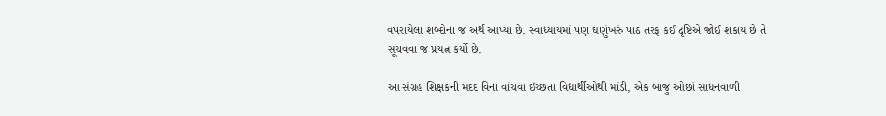વપરાયેલા શબ્દોના જ અર્થ આપ્યા છે. સ્વાધ્યાયમાં પણ ઘણુંખરું પાઠ તરફ કઈ દૃષ્ટિએ જોઈ શકાય છે તે સૂચવવા જ પ્રયત્ન કર્યો છે.

આ સંગ્રહ શિક્ષકની મદદ વિના વાંચવા ઇચ્છતા વિદ્યાર્થીઓથી માંડી, એક બાજુ ઓછાં સાધનવાળી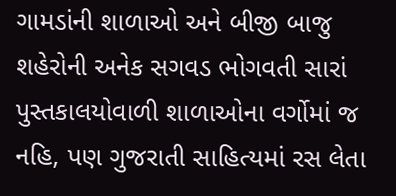ગામડાંની શાળાઓ અને બીજી બાજુ શહેરોની અનેક સગવડ ભોગવતી સારાં પુસ્તકાલયોવાળી શાળાઓના વર્ગોમાં જ નહિ, પણ ગુજરાતી સાહિત્યમાં રસ લેતા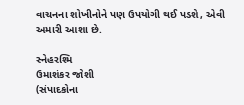વાચનના શોખીનોને પણ ઉપયોગી થઈ પડશે, એવી અમારી આશા છે.

સ્નેહરશ્મિ
ઉમાશંકર જોશી
(સંપાદકોના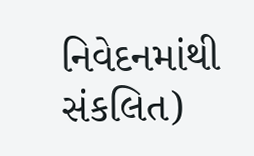નિવેદનમાંથી સંકલિત)